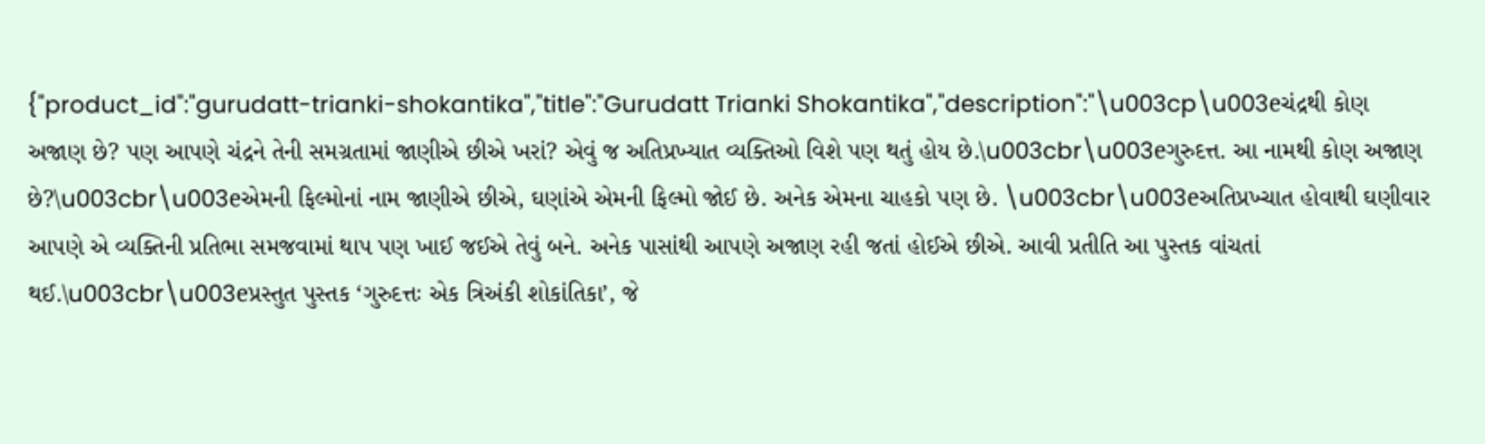{"product_id":"gurudatt-trianki-shokantika","title":"Gurudatt Trianki Shokantika","description":"\u003cp\u003eચંદ્રથી કોણ અજાણ છે? પણ આપણે ચંદ્રને તેની સમગ્રતામાં જાણીએ છીએ ખરાં? એવું જ અતિપ્રખ્યાત વ્યક્તિઓ વિશે પણ થતું હોય છે.\u003cbr\u003eગુરુદત્ત. આ નામથી કોણ અજાણ છે?\u003cbr\u003eએમની ફિલ્મોનાં નામ જાણીએ છીએ, ઘણાંએ એમની ફિલ્મો જોઈ છે. અનેક એમના ચાહકો પણ છે. \u003cbr\u003eઅતિપ્રખ્ચાત હોવાથી ઘણીવાર આપણે એ વ્યક્તિની પ્રતિભા સમજવામાં થાપ પણ ખાઈ જઈએ તેવું બને. અનેક પાસાંથી આપણે અજાણ રહી જતાં હોઈએ છીએ. આવી પ્રતીતિ આ પુસ્તક વાંચતાં થઈ.\u003cbr\u003eપ્રસ્તુત પુસ્તક ‘ગુરુદત્તઃ એક ત્રિઅંકી શોકાંતિકા’, જે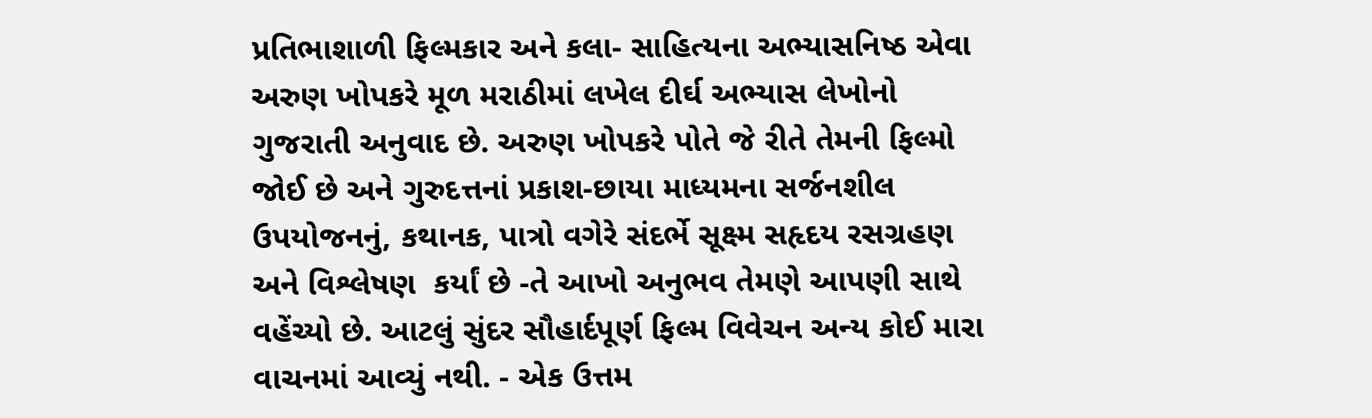પ્રતિભાશાળી ફિલ્મકાર અને કલા- સાહિત્યના અભ્યાસનિષ્ઠ એવા અરુણ ખોપકરે મૂળ મરાઠીમાં લખેલ દીર્ઘ અભ્યાસ લેખોનો ગુજરાતી અનુવાદ છે. અરુણ ખોપકરે પોતે જે રીતે તેમની ફિલ્મો જોઈ છે અને ગુરુદત્તનાં પ્રકાશ-છાયા માધ્યમના સર્જનશીલ ઉપયોજનનું, કથાનક, પાત્રો વગેરે સંદર્ભે સૂક્ષ્મ સહૃદય રસગ્રહણ અને વિશ્લેષણ  કર્યાં છે -તે આખો અનુભવ તેમણે આપણી સાથે વહેંચ્યો છે. આટલું સુંદર સૌહાર્દપૂર્ણ ફિલ્મ વિવેચન અન્ય કોઈ મારા વાચનમાં આવ્યું નથી. - એક ઉત્તમ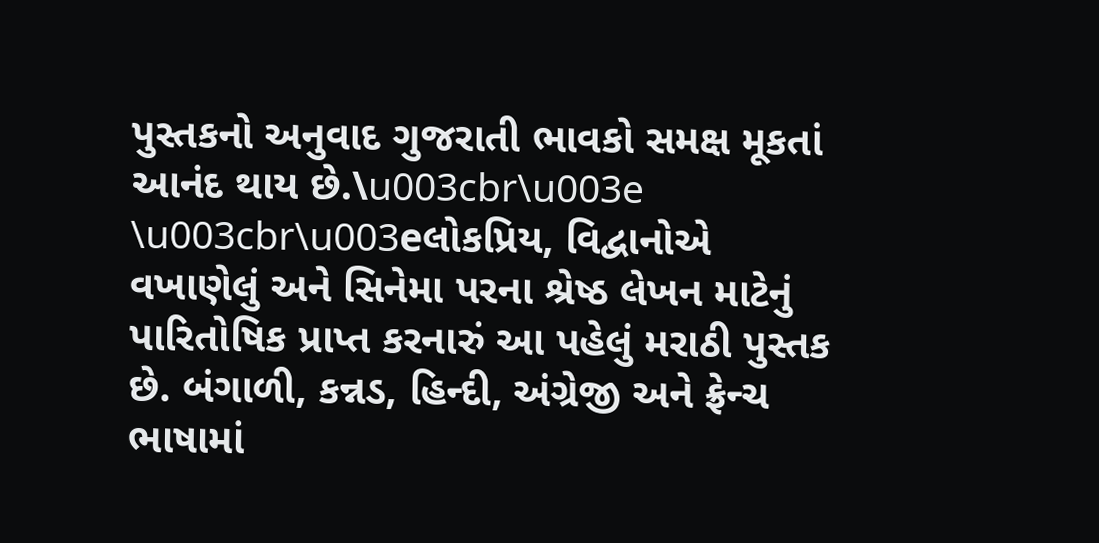પુસ્તકનો અનુવાદ ગુજરાતી ભાવકો સમક્ષ મૂકતાં આનંદ થાય છે.\u003cbr\u003e \u003cbr\u003eલોકપ્રિય, વિદ્વાનોએ વખાણેલું અને સિનેમા પરના શ્રેષ્ઠ લેખન માટેનું પારિતોષિક પ્રાપ્ત કરનારું આ પહેલું મરાઠી પુસ્તક છે. બંગાળી, કન્નડ, હિન્દી, અંગ્રેજી અને ફ્રેન્ચ ભાષામાં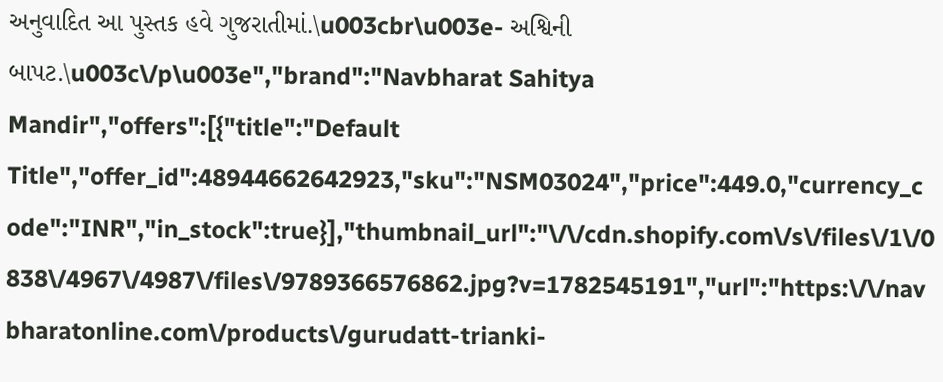અનુવાદિત આ પુસ્તક હવે ગુજરાતીમાં.\u003cbr\u003e- અશ્વિની બાપટ.\u003c\/p\u003e","brand":"Navbharat Sahitya Mandir","offers":[{"title":"Default Title","offer_id":48944662642923,"sku":"NSM03024","price":449.0,"currency_code":"INR","in_stock":true}],"thumbnail_url":"\/\/cdn.shopify.com\/s\/files\/1\/0838\/4967\/4987\/files\/9789366576862.jpg?v=1782545191","url":"https:\/\/navbharatonline.com\/products\/gurudatt-trianki-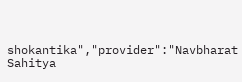shokantika","provider":"Navbharat Sahitya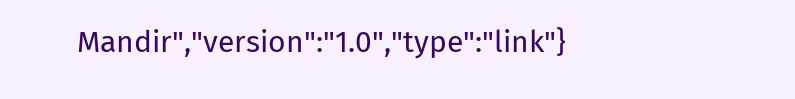Mandir","version":"1.0","type":"link"}